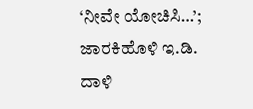‘ನೀವೇ ಯೋಚಿಸಿ…’; ಜಾರಕಿಹೊಳಿ ಇ.ಡಿ. ದಾಳಿ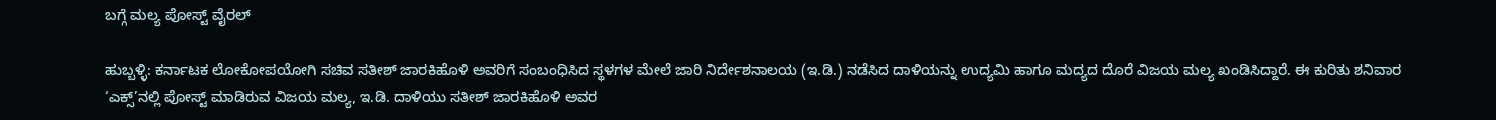ಬಗ್ಗೆ ಮಲ್ಯ ಪೋಸ್ಟ್ ವೈರಲ್

ಹುಬ್ಬಳ್ಳಿ: ಕರ್ನಾಟಕ ಲೋಕೋಪಯೋಗಿ ಸಚಿವ ಸತೀಶ್ ಜಾರಕಿಹೊಳಿ ಅವರಿಗೆ ಸಂಬಂಧಿಸಿದ ಸ್ಥಳಗಳ ಮೇಲೆ ಜಾರಿ ನಿರ್ದೇಶನಾಲಯ (ಇ.ಡಿ.) ನಡೆಸಿದ ದಾಳಿಯನ್ನು ಉದ್ಯಮಿ ಹಾಗೂ ಮದ್ಯದ ದೊರೆ ವಿಜಯ ಮಲ್ಯ ಖಂಡಿಸಿದ್ದಾರೆ. ಈ ಕುರಿತು ಶನಿವಾರ ‘ಎಕ್ಸ್‌’ನಲ್ಲಿ ಪೋಸ್ಟ್ ಮಾಡಿರುವ ವಿಜಯ ಮಲ್ಯ, ಇ.ಡಿ. ದಾಳಿಯು ಸತೀಶ್ ಜಾರಕಿಹೊಳಿ ಅವರ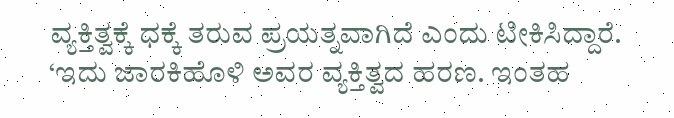ವ್ಯಕ್ತಿತ್ವಕ್ಕೆ ಧಕ್ಕೆ ತರುವ ಪ್ರಯತ್ನವಾಗಿದೆ ಎಂದು ಟೀಕಿಸಿದ್ದಾರೆ. ‘ಇದು ಜಾರಕಿಹೊಳಿ ಅವರ ವ್ಯಕ್ತಿತ್ವದ ಹರಣ. ಇಂತಹ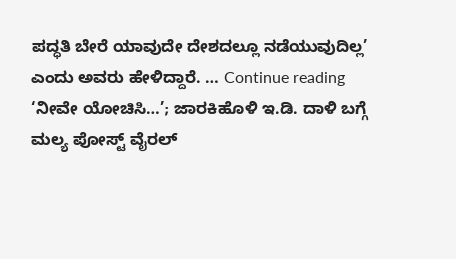ಪದ್ಧತಿ ಬೇರೆ ಯಾವುದೇ ದೇಶದಲ್ಲೂ ನಡೆಯುವುದಿಲ್ಲ’ ಎಂದು ಅವರು ಹೇಳಿದ್ದಾರೆ. … Continue reading ‘ನೀವೇ ಯೋಚಿಸಿ…’; ಜಾರಕಿಹೊಳಿ ಇ.ಡಿ. ದಾಳಿ ಬಗ್ಗೆ ಮಲ್ಯ ಪೋಸ್ಟ್ ವೈರಲ್